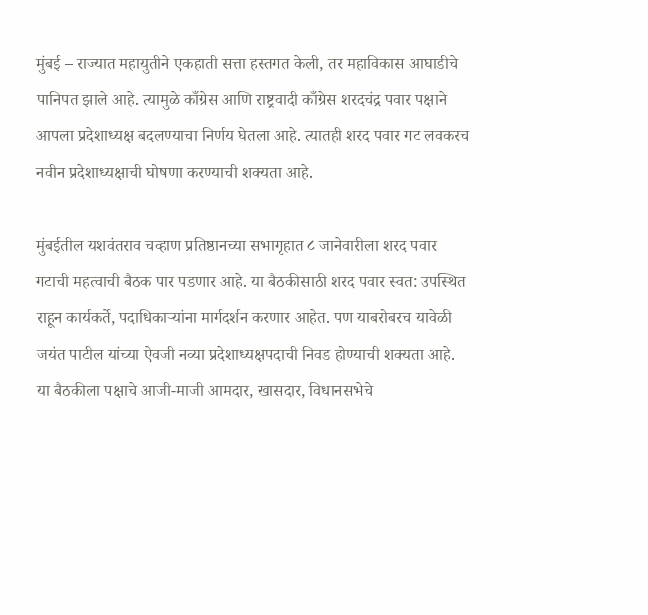मुंबई – राज्यात महायुतीने एकहाती सत्ता हस्तगत केली, तर महाविकास आघाडीचे पानिपत झाले आहे. त्यामुळे काँग्रेस आणि राष्ट्रवादी काँग्रेस शरदचंद्र पवार पक्षाने आपला प्रदेशाध्यक्ष बदलण्याचा निर्णय घेतला आहे. त्यातही शरद पवार गट लवकरच नवीन प्रदेशाध्यक्षाची घोषणा करण्याची शक्यता आहे.

मुंबईतील यशवंतराव चव्हाण प्रतिष्ठानच्या सभागृहात ८ जानेवारीला शरद पवार गटाची महत्वाची बैठक पार पडणार आहे. या बैठकीसाठी शरद पवार स्वत: उपस्थित राहून कार्यकर्ते, पदाधिकाऱ्यांना मार्गदर्शन करणार आहेत. पण याबरोबरच यावेळी जयंत पाटील यांच्या ऐवजी नव्या प्रदेशाध्यक्षपदाची निवड होण्याची शक्यता आहे. या बैठकीला पक्षाचे आजी-माजी आमदार, खासदार, विधानसभेचे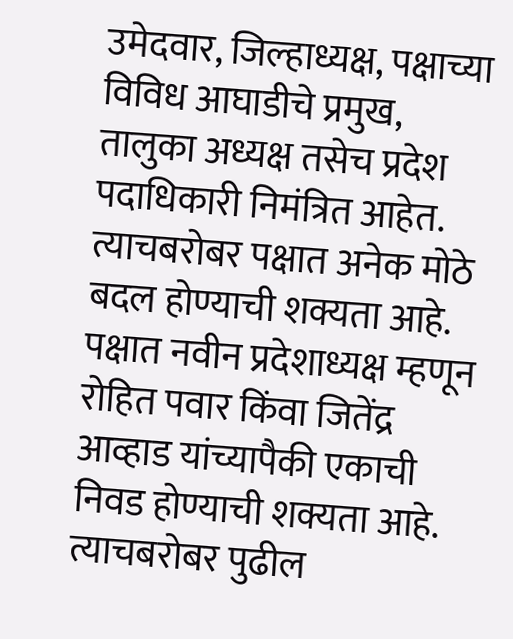उमेदवार, जिल्हाध्यक्ष, पक्षाच्या विविध आघाडीचे प्रमुख, तालुका अध्यक्ष तसेच प्रदेश पदाधिकारी निमंत्रित आहेत. त्याचबरोबर पक्षात अनेक मोठे बदल होण्याची शक्यता आहे. पक्षात नवीन प्रदेशाध्यक्ष म्हणून रोहित पवार किंवा जितेंद्र आव्हाड यांच्यापैकी एकाची निवड होण्याची शक्यता आहे. त्याचबरोबर पुढील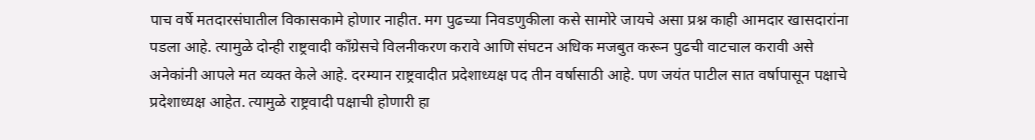पाच वर्षे मतदारसंघातील विकासकामे होणार नाहीत. मग पुढच्या निवडणुकीला कसे सामोरे जायचे असा प्रश्न काही आमदार खासदारांना पडला आहे. त्यामुळे दोन्ही राष्ट्रवादी कॉंग्रेसचे विलनीकरण करावे आणि संघटन अधिक मजबुत करून पुढची वाटचाल करावी असे अनेकांनी आपले मत व्यक्त केले आहे. दरम्यान राष्ट्रवादीत प्रदेशाध्यक्ष पद तीन वर्षासाठी आहे. पण जयंत पाटील सात वर्षापासून पक्षाचे प्रदेशाध्यक्ष आहेत. त्यामुळे राष्ट्रवादी पक्षाची होणारी हा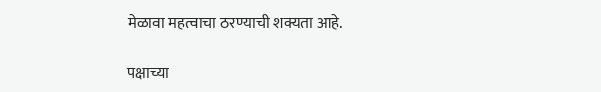मेळावा महत्वाचा ठरण्याची शक्यता आहे.

पक्षाच्या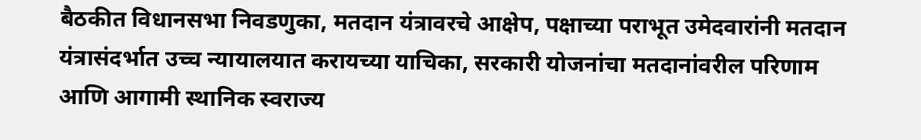बैठकीत विधानसभा निवडणुका, मतदान यंत्रावरचे आक्षेप, पक्षाच्या पराभूत उमेदवारांनी मतदान यंत्रासंदर्भात उच्च न्यायालयात करायच्या याचिका, सरकारी योजनांचा मतदानांवरील परिणाम आणि आगामी स्थानिक स्वराज्य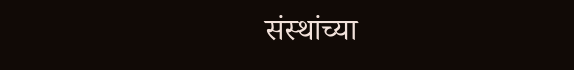संस्थांच्या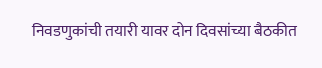निवडणुकांची तयारी यावर दोन दिवसांच्या बैठकीत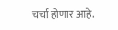चर्चा होणार आहे.